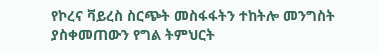የኮረና ቫይረስ ስርጭት መስፋፋትን ተከትሎ መንግስት ያስቀመጠውን የግል ትምህርት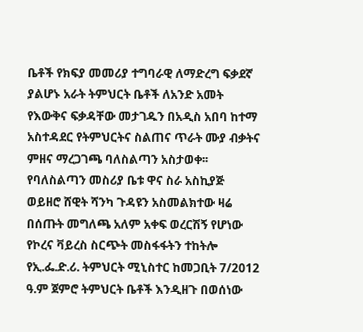ቤቶች የክፍያ መመሪያ ተግባራዊ ለማድረግ ፍቃደኛ ያልሆኑ አራት ትምህርት ቤቶች ለአንድ አመት የእውቅና ፍቃዳቸው መታገዱን በአዲስ አበባ ከተማ አስተዳደር የትምህርትና ስልጠና ጥራት ሙያ ብቃትና ምዘና ማረጋገጫ ባለስልጣን አስታወቀ፡፡
የባለስልጣን መስሪያ ቤቱ ዋና ስራ አስኪያጅ ወይዘሮ ሸዊት ሻንካ ጉዳዩን አስመልክተው ዛሬ በሰጡት መግለጫ አለም አቀፍ ወረርሽኝ የሆነው የኮረና ቫይረስ ስርጭት መስፋፋትን ተከትሎ የኢ.ፌ.ድ.ሪ. ትምህርት ሚኒስተር ከመጋቢት 7/2012 ዓ.ም ጀምሮ ትምህርት ቤቶች እንዲዘጉ በወሰነው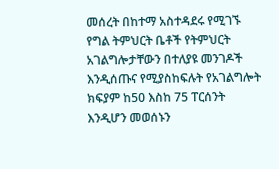መሰረት በከተማ አስተዳደሩ የሚገኙ የግል ትምህርት ቤቶች የትምህርት አገልግሎታቸውን በተለያዩ መንገዶች እንዲሰጡና የሚያስከፍሉት የአገልግሎት ክፍያም ከ50 እስከ 75 ፐርሰንት እንዲሆን መወሰኑን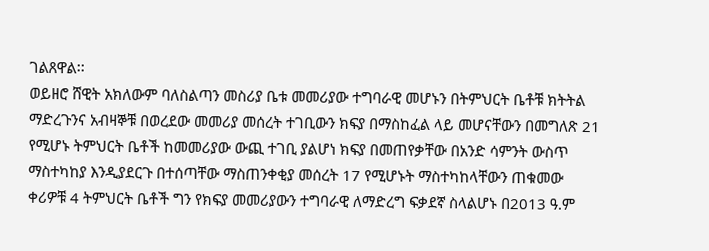ገልጸዋል፡፡
ወይዘሮ ሸዊት አክለውም ባለስልጣን መስሪያ ቤቱ መመሪያው ተግባራዊ መሆኑን በትምህርት ቤቶቹ ክትትል ማድረጉንና አብዛኞቹ በወረደው መመሪያ መሰረት ተገቢውን ክፍያ በማስከፈል ላይ መሆናቸውን በመግለጽ 21 የሚሆኑ ትምህርት ቤቶች ከመመሪያው ውጪ ተገቢ ያልሆነ ክፍያ በመጠየቃቸው በአንድ ሳምንት ውስጥ ማስተካከያ እንዲያደርጉ በተሰጣቸው ማስጠንቀቂያ መሰረት 17 የሚሆኑት ማስተካከላቸውን ጠቁመው ቀሪዎቹ 4 ትምህርት ቤቶች ግን የክፍያ መመሪያውን ተግባራዊ ለማድረግ ፍቃደኛ ስላልሆኑ በ2013 ዓ.ም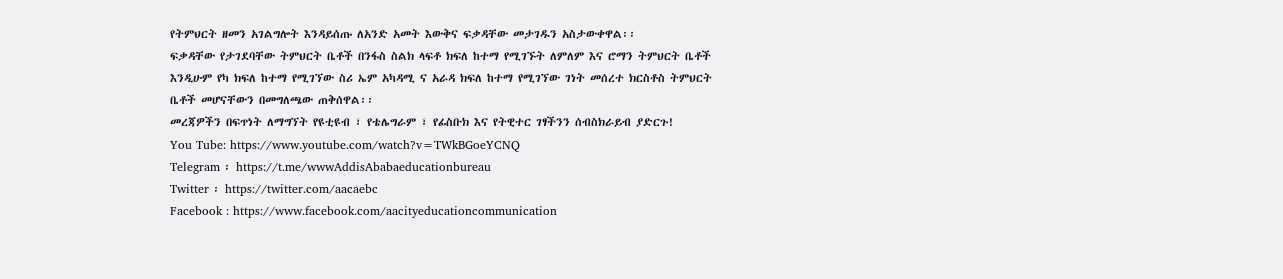የትምህርት ዘመን አገልግሎት እንዳይሰጡ ለአንድ አመት እውቅና ፍቃዳቸው መታገዱን አስታውቀዋል፡፡
ፍቃዳቸው የታገደባቸው ትምህርት ቤቶች በንፋስ ስልክ ላፍቶ ክፍለ ከተማ የሚገኙት ለምለም እና ሮማን ትምህርት ቤቶች እንዲሁም የካ ክፍለ ከተማ የሚገኘው ስሪ ኤም አካዳሚ ና አራዳ ክፍለ ከተማ የሚገኘው ገነት መሰረተ ክርስቶስ ትምህርት ቤቶች መሆናቸውን በመግለጫው ጠቅሰዋል፡፡
መረጃዎችን በፍጥነት ለማግኘት የዩቲዩብ ፣ የቴሌግራም ፣ የፊስቡክ እና የትዊተር ገፃችንን ሰብስክራይብ ያድርጉ!
You Tube: https://www.youtube.com/watch?v=TWkBGoeYCNQ
Telegram ፡ https://t.me/wwwAddisAbabaeducationbureau
Twitter ፡ https://twitter.com/aacaebc
Facebook : https://www.facebook.com/aacityeducationcommunication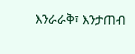እንራራቅ፣ እንታጠብ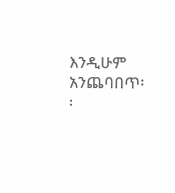እንዲሁም አንጨባበጥ፡፡